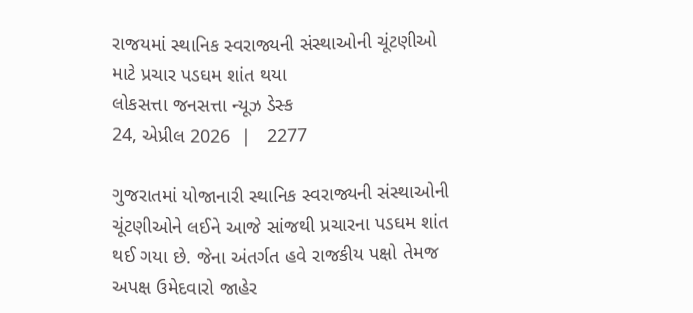રાજયમાં સ્થાનિક સ્વરાજ્યની સંસ્થાઓની ચૂંટણીઓ માટે પ્રચાર પડઘમ શાંત થયા
લોકસત્તા જનસત્તા ન્યૂઝ ડેસ્ક
24, એપ્રીલ 2026  |   2277

ગુજરાતમાં યોજાનારી સ્થાનિક સ્વરાજ્યની સંસ્થાઓની ચૂંટણીઓને લઈને આજે સાંજથી પ્રચારના પડઘમ શાંત થઈ ગયા છે. જેના અંતર્ગત હવે રાજકીય પક્ષો તેમજ અપક્ષ ઉમેદવારો જાહેર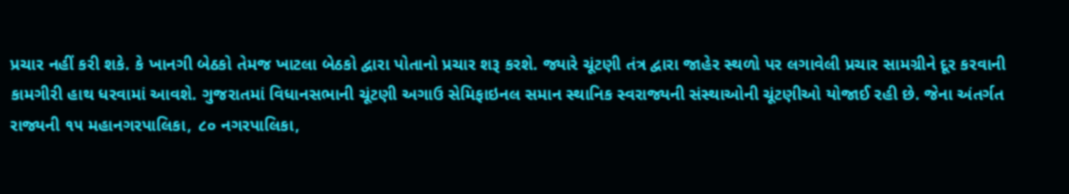પ્રચાર નહીં કરી શકે. કે ખાનગી બેઠકો તેમજ ખાટલા બેઠકો દ્વારા પોતાનો પ્રચાર શરૂ કરશે. જ્યારે ચૂંટણી તંત્ર દ્વારા જાહેર સ્થળો પર લગાવેલી પ્રચાર સામગ્રીને દૂર કરવાની કામગીરી હાથ ધરવામાં આવશે. ગુજરાતમાં વિધાનસભાની ચૂંટણી અગાઉ સેમિફાઇનલ સમાન સ્થાનિક સ્વરાજ્યની સંસ્થાઓની ચૂંટણીઓ યોજાઈ રહી છે. જેના અંતર્ગત રાજ્યની ૧૫ મહાનગરપાલિકા, ૮૦ નગરપાલિકા,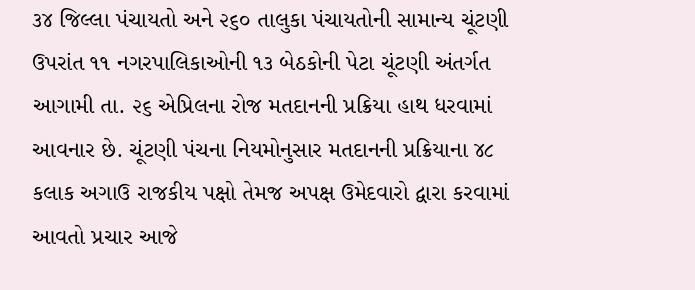૩૪ જિલ્લા પંચાયતો અને ૨૬૦ તાલુકા પંચાયતોની સામાન્ય ચૂંટણી ઉપરાંત ૧૧ નગરપાલિકાઓની ૧૩ બેઠકોની પેટા ચૂંટણી અંતર્ગત આગામી તા. ૨૬ એપ્રિલના રોજ મતદાનની પ્રક્રિયા હાથ ધરવામાં આવનાર છે. ચૂંટણી પંચના નિયમોનુસાર મતદાનની પ્રક્રિયાના ૪૮ કલાક અગાઉ રાજકીય પક્ષો તેમજ અપક્ષ ઉમેદવારો દ્વારા કરવામાં આવતો પ્રચાર આજે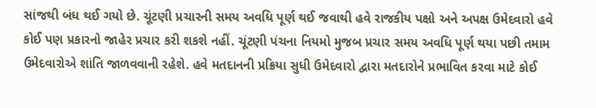સાંજથી બંધ થઈ ગયો છે. ચૂંટણી પ્રચારની સમય અવધિ પૂર્ણ થઈ જવાથી હવે રાજકીય પક્ષો અને અપક્ષ ઉમેદવારો હવે કોઈ પણ પ્રકારનો જાહેર પ્રચાર કરી શકશે નહીં. ચૂંટણી પંચના નિયમો મુજબ પ્રચાર સમય અવધિ પૂર્ણ થયા પછી તમામ ઉમેદવારોએ શાંતિ જાળવવાની રહેશે. હવે મતદાનની પ્રક્રિયા સુધી ઉમેદવારો દ્વારા મતદારોને પ્રભાવિત કરવા માટે કોઈ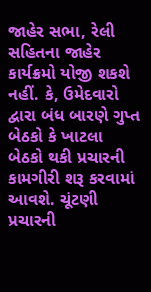જાહેર સભા, રેલી સહિતના જાહેર કાર્યક્રમો યોજી શકશે નહીં. કે, ઉમેદવારો દ્વારા બંધ બારણે ગુપ્ત બેઠકો કે ખાટલા બેઠકો થકી પ્રચારની કામગીરી શરૂ કરવામાં આવશે. ચૂંટણી પ્રચારની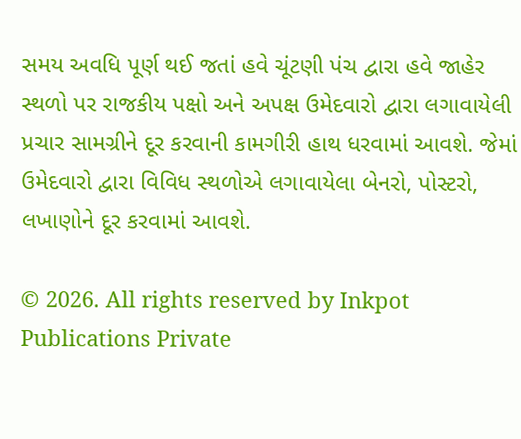સમય અવધિ પૂર્ણ થઈ જતાં હવે ચૂંટણી પંચ દ્વારા હવે જાહેર સ્થળો પર રાજકીય પક્ષો અને અપક્ષ ઉમેદવારો દ્વારા લગાવાયેલી પ્રચાર સામગ્રીને દૂર કરવાની કામગીરી હાથ ધરવામાં આવશે. જેમાં ઉમેદવારો દ્વારા વિવિધ સ્થળોએ લગાવાયેલા બેનરો, પોસ્ટરો, લખાણોને દૂર કરવામાં આવશે.

© 2026. All rights reserved by Inkpot Publications Private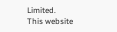Limited.
This website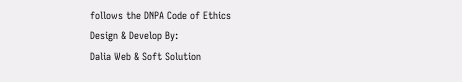follows the DNPA Code of Ethics
Design & Develop By:
Dalia Web & Soft Solution